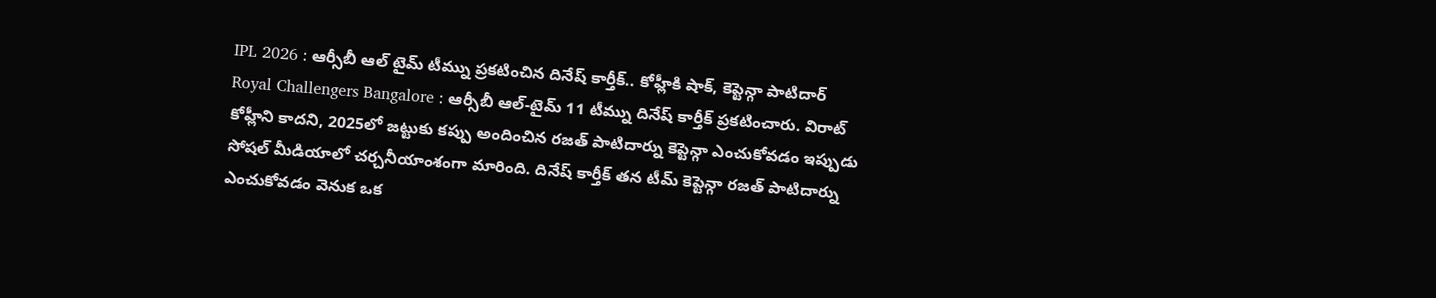IPL 2026 : ఆర్సీబీ ఆల్ టైమ్ టీమ్ను ప్రకటించిన దినేష్ కార్తీక్.. కోహ్లీకి షాక్, కెప్టెన్గా పాటిదార్
Royal Challengers Bangalore : ఆర్సీబీ ఆల్-టైమ్ 11 టీమ్ను దినేష్ కార్తీక్ ప్రకటించారు. విరాట్ కోహ్లీని కాదని, 2025లో జట్టుకు కప్పు అందించిన రజత్ పాటిదార్ను కెప్టెన్గా ఎంచుకోవడం ఇప్పుడు సోషల్ మీడియాలో చర్చనీయాంశంగా మారింది. దినేష్ కార్తీక్ తన టీమ్ కెప్టెన్గా రజత్ పాటిదార్ను ఎంచుకోవడం వెనుక ఒక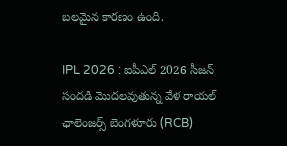బలమైన కారణం ఉంది.

IPL 2026 : ఐపీఎల్ 2026 సీజన్ సందడి మొదలవుతున్న వేళ రాయల్ ఛాలెంజర్స్ బెంగళూరు (RCB)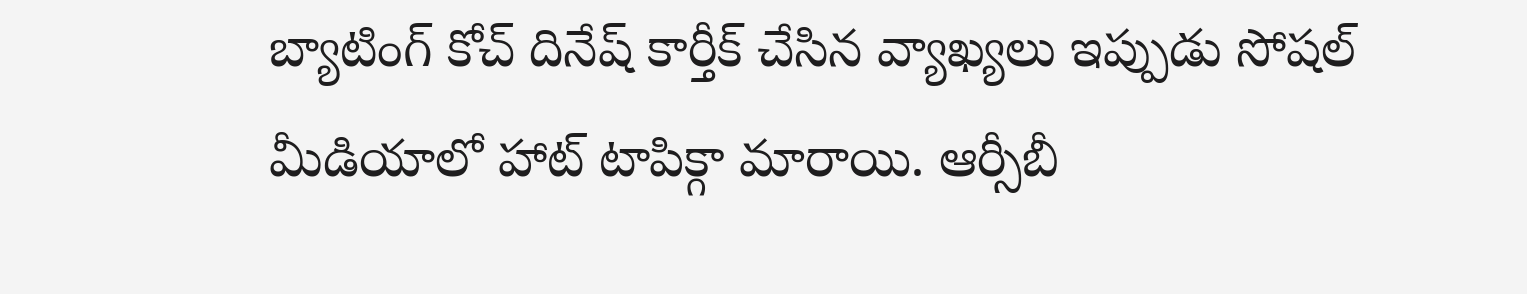బ్యాటింగ్ కోచ్ దినేష్ కార్తీక్ చేసిన వ్యాఖ్యలు ఇప్పుడు సోషల్ మీడియాలో హాట్ టాపిక్గా మారాయి. ఆర్సీబీ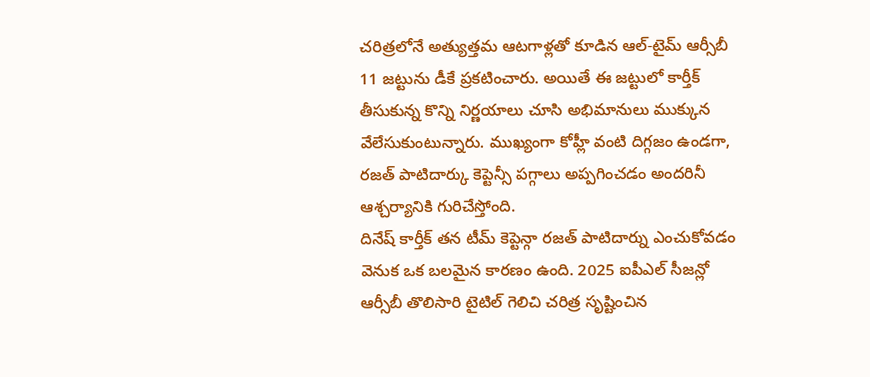చరిత్రలోనే అత్యుత్తమ ఆటగాళ్లతో కూడిన ఆల్-టైమ్ ఆర్సీబీ 11 జట్టును డీకే ప్రకటించారు. అయితే ఈ జట్టులో కార్తీక్ తీసుకున్న కొన్ని నిర్ణయాలు చూసి అభిమానులు ముక్కున వేలేసుకుంటున్నారు. ముఖ్యంగా కోహ్లీ వంటి దిగ్గజం ఉండగా, రజత్ పాటిదార్కు కెప్టెన్సీ పగ్గాలు అప్పగించడం అందరినీ ఆశ్చర్యానికి గురిచేస్తోంది.
దినేష్ కార్తీక్ తన టీమ్ కెప్టెన్గా రజత్ పాటిదార్ను ఎంచుకోవడం వెనుక ఒక బలమైన కారణం ఉంది. 2025 ఐపీఎల్ సీజన్లో ఆర్సీబీ తొలిసారి టైటిల్ గెలిచి చరిత్ర సృష్టించిన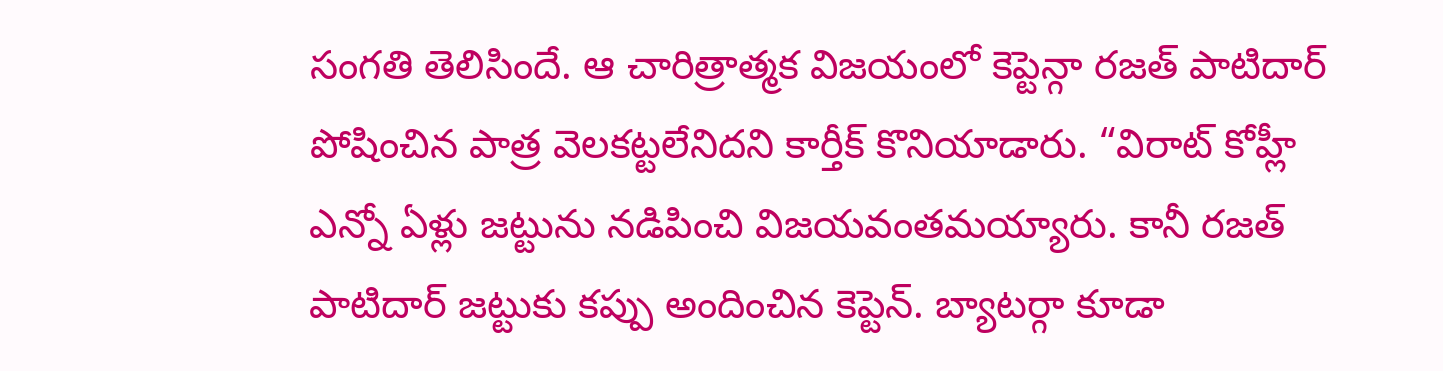సంగతి తెలిసిందే. ఆ చారిత్రాత్మక విజయంలో కెప్టెన్గా రజత్ పాటిదార్ పోషించిన పాత్ర వెలకట్టలేనిదని కార్తీక్ కొనియాడారు. “విరాట్ కోహ్లీ ఎన్నో ఏళ్లు జట్టును నడిపించి విజయవంతమయ్యారు. కానీ రజత్ పాటిదార్ జట్టుకు కప్పు అందించిన కెప్టెన్. బ్యాటర్గా కూడా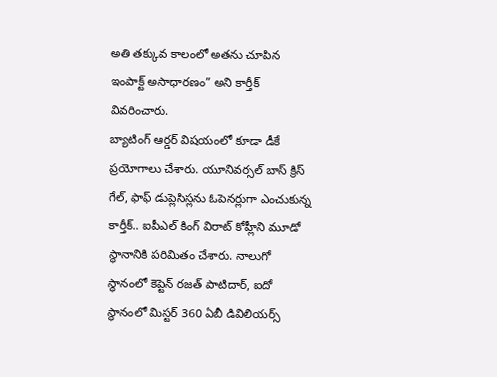అతి తక్కువ కాలంలో అతను చూపిన ఇంపాక్ట్ అసాధారణం” అని కార్తీక్ వివరించారు.
బ్యాటింగ్ ఆర్డర్ విషయంలో కూడా డీకే ప్రయోగాలు చేశారు. యూనివర్సల్ బాస్ క్రిస్ గేల్, ఫాఫ్ డుప్లెసిస్లను ఓపెనర్లుగా ఎంచుకున్న కార్తీక్.. ఐపీఎల్ కింగ్ విరాట్ కోహ్లీని మూడో స్థానానికి పరిమితం చేశారు. నాలుగో స్థానంలో కెప్టెన్ రజత్ పాటిదార్, ఐదో స్థానంలో మిస్టర్ 360 ఏబీ డివిలియర్స్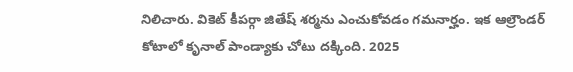నిలిచారు. వికెట్ కీపర్గా జితేష్ శర్మను ఎంచుకోవడం గమనార్హం. ఇక ఆల్రౌండర్ కోటాలో కృనాల్ పాండ్యాకు చోటు దక్కింది. 2025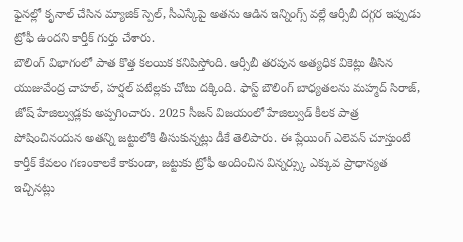ఫైనల్లో కృనాల్ చేసిన మ్యాజిక్ స్పెల్, సీఎస్కేపై అతను ఆడిన ఇన్నింగ్స్ వల్లే ఆర్సీబీ దగ్గర ఇప్పుడు ట్రోఫీ ఉందని కార్తీక్ గుర్తు చేశారు.
బౌలింగ్ విభాగంలో పాత కొత్త కలయిక కనిపిస్తోంది. ఆర్సీబీ తరపున అత్యధిక వికెట్లు తీసిన యుజువేంద్ర చాహల్, హర్షల్ పటేల్లకు చోటు దక్కింది. ఫాస్ట్ బౌలింగ్ బాధ్యతలను మహ్మద్ సిరాజ్, జోష్ హేజిల్వుడ్లకు అప్పగించారు. 2025 సీజన్ విజయంలో హేజిల్వుడ్ కీలక పాత్ర పోషించినందున అతన్ని జట్టులోకి తీసుకున్నట్లు డీకే తెలిపారు. ఈ ప్లేయింగ్ ఎలెవన్ చూస్తుంటే కార్తీక్ కేవలం గణంకాలకే కాకుండా, జట్టుకు ట్రోఫీ అందించిన విన్నర్స్కు ఎక్కువ ప్రాధాన్యత ఇచ్చినట్లు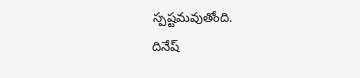స్పష్టమవుతోంది.
దినేష్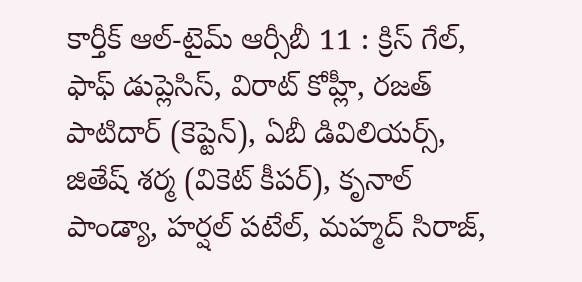కార్తీక్ ఆల్-టైమ్ ఆర్సీబీ 11 : క్రిస్ గేల్, ఫాఫ్ డుప్లెసిస్, విరాట్ కోహ్లీ, రజత్ పాటిదార్ (కెప్టెన్), ఏబీ డివిలియర్స్, జితేష్ శర్మ (వికెట్ కీపర్), కృనాల్ పాండ్యా, హర్షల్ పటేల్, మహ్మద్ సిరాజ్,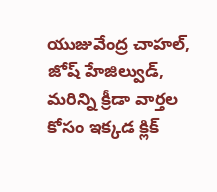యుజువేంద్ర చాహల్, జోష్ హేజిల్వుడ్,
మరిన్ని క్రీడా వార్తల కోసం ఇక్కడ క్లిక్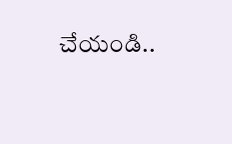చేయండి..